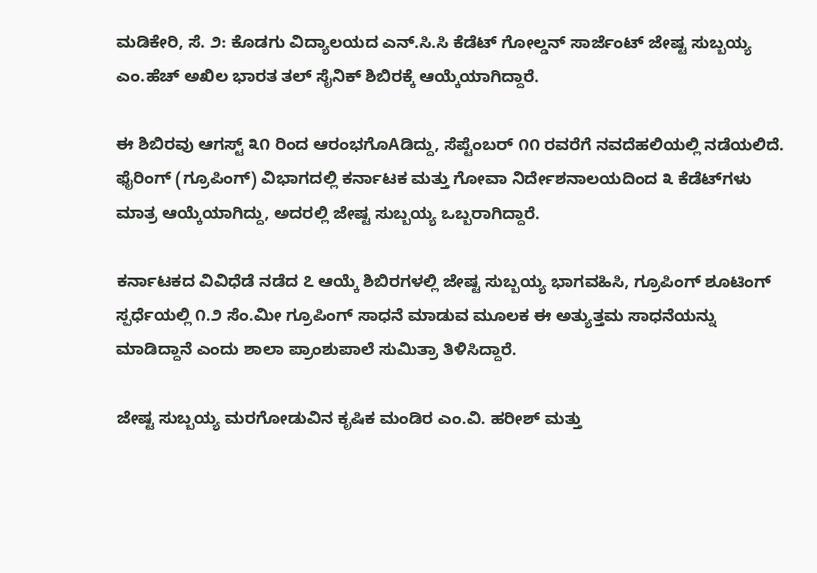ಮಡಿಕೇರಿ, ಸೆ. ೨: ಕೊಡಗು ವಿದ್ಯಾಲಯದ ಎನ್.ಸಿ.ಸಿ ಕೆಡೆಟ್ ಗೋಲ್ಡನ್ ಸಾರ್ಜೆಂಟ್ ಜೇಷ್ಟ ಸುಬ್ಬಯ್ಯ ಎಂ.ಹೆಚ್ ಅಖಿಲ ಭಾರತ ತಲ್ ಸೈನಿಕ್ ಶಿಬಿರಕ್ಕೆ ಆಯ್ಕೆಯಾಗಿದ್ದಾರೆ.

ಈ ಶಿಬಿರವು ಆಗಸ್ಟ್ ೩೧ ರಿಂದ ಆರಂಭಗೊAಡಿದ್ದು, ಸೆಪ್ಟೆಂಬರ್ ೧೧ ರವರೆಗೆ ನವದೆಹಲಿಯಲ್ಲಿ ನಡೆಯಲಿದೆ. ಫೈರಿಂಗ್ (ಗ್ರೂಪಿಂಗ್) ವಿಭಾಗದಲ್ಲಿ ಕರ್ನಾಟಕ ಮತ್ತು ಗೋವಾ ನಿರ್ದೇಶನಾಲಯದಿಂದ ೩ ಕೆಡೆಟ್‌ಗಳು ಮಾತ್ರ ಆಯ್ಕೆಯಾಗಿದ್ದು, ಅದರಲ್ಲಿ ಜೇಷ್ಟ ಸುಬ್ಬಯ್ಯ ಒಬ್ಬರಾಗಿದ್ದಾರೆ.

ಕರ್ನಾಟಕದ ವಿವಿಧೆಡೆ ನಡೆದ ೭ ಆಯ್ಕೆ ಶಿಬಿರಗಳಲ್ಲಿ ಜೇಷ್ಟ ಸುಬ್ಬಯ್ಯ ಭಾಗವಹಿಸಿ, ಗ್ರೂಪಿಂಗ್ ಶೂಟಿಂಗ್ ಸ್ಪರ್ಧೆಯಲ್ಲಿ ೧.೨ ಸೆಂ.ಮೀ ಗ್ರೂಪಿಂಗ್ ಸಾಧನೆ ಮಾಡುವ ಮೂಲಕ ಈ ಅತ್ಯುತ್ತಮ ಸಾಧನೆಯನ್ನು ಮಾಡಿದ್ದಾನೆ ಎಂದು ಶಾಲಾ ಪ್ರಾಂಶುಪಾಲೆ ಸುಮಿತ್ರಾ ತಿಳಿಸಿದ್ದಾರೆ.

ಜೇಷ್ಟ ಸುಬ್ಬಯ್ಯ ಮರಗೋಡುವಿನ ಕೃಷಿಕ ಮಂಡಿರ ಎಂ.ವಿ. ಹರೀಶ್ ಮತ್ತು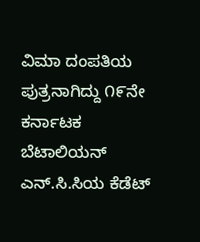ವಿಮಾ ದಂಪತಿಯ ಪುತ್ರನಾಗಿದ್ದು ೧೯ನೇ ಕರ್ನಾಟಕ ಬೆಟಾಲಿಯನ್ ಎನ್.ಸಿ.ಸಿಯ ಕೆಡೆಟ್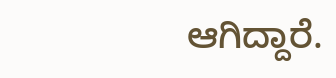ಆಗಿದ್ದಾರೆ.